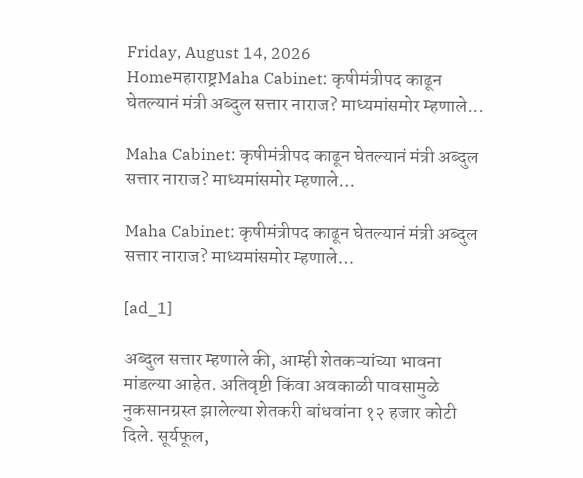Friday, August 14, 2026
Homeमहाराष्ट्रMaha Cabinet: कृषीमंत्रीपद काढून घेतल्यानं मंत्री अब्दुल सत्तार नाराज? माध्यमांसमोर म्हणाले...

Maha Cabinet: कृषीमंत्रीपद काढून घेतल्यानं मंत्री अब्दुल सत्तार नाराज? माध्यमांसमोर म्हणाले…

Maha Cabinet: कृषीमंत्रीपद काढून घेतल्यानं मंत्री अब्दुल सत्तार नाराज? माध्यमांसमोर म्हणाले…

[ad_1]

अब्दुल सत्तार म्हणाले की, आम्ही शेतकऱ्यांच्या भावना मांडल्या आहेत. अतिवृष्टी किंवा अवकाळी पावसामुळे नुकसानग्रस्त झालेल्या शेतकरी बांधवांना १२ हजार कोटी दिले. सूर्यफूल,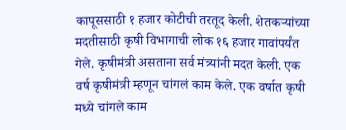कापूससाठी १ हजार कोटीची तरतूद केली. शेतकऱ्यांच्या मदतीसाठी कृषी विभागाची लोक १६ हजार गावांपर्यंत गेले. कृषीमंत्री असताना सर्व मंत्र्यांनी मदत केली. एक वर्ष कृषीमंत्री म्हणून चांगलं काम केले. एक वर्षात कृषी मध्ये चांगले काम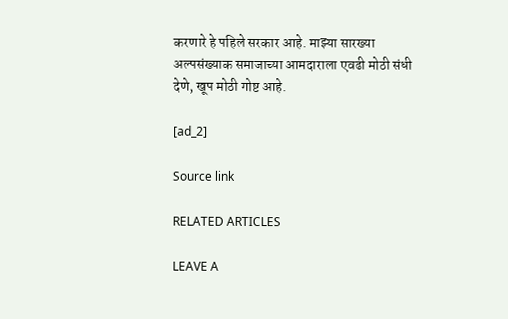करणारे हे पहिले सरकार आहे. माझ्या सारख्या अल्पसंख्याक समाजाच्या आमदाराला एवढी मोठी संधी देणे, खूप मोठी गोष्ट आहे.

[ad_2]

Source link

RELATED ARTICLES

LEAVE A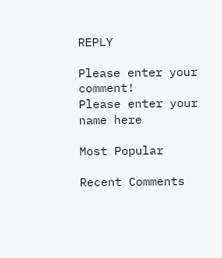REPLY

Please enter your comment!
Please enter your name here

Most Popular

Recent Comments